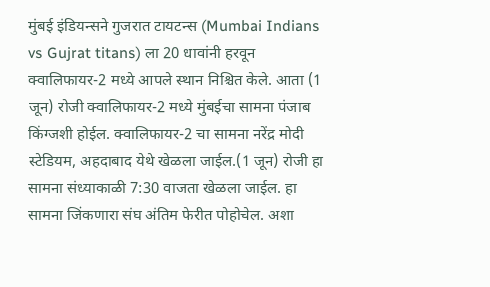मुंबई इंडियन्सने गुजरात टायटन्स (Mumbai Indians vs Gujrat titans) ला 20 धावांनी हरवून क्वालिफायर-2 मध्ये आपले स्थान निश्चित केले. आता (1 जून) रोजी क्वालिफायर-2 मध्ये मुंबईचा सामना पंजाब किंग्जशी होईल. क्वालिफायर-2 चा सामना नरेंद्र मोदी स्टेडियम, अहदाबाद येथे खेळला जाईल.(1 जून) रोजी हा सामना संध्याकाळी 7:30 वाजता खेळला जाईल. हा सामना जिंकणारा संघ अंतिम फेरीत पोहोचेल. अशा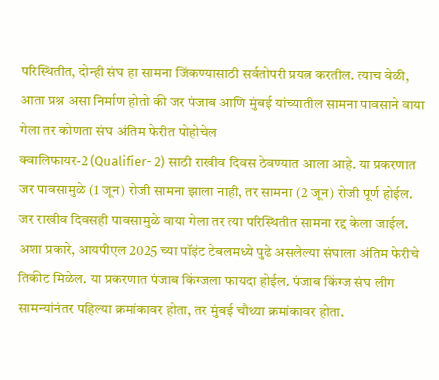परिस्थितीत, दोन्ही संघ हा सामना जिंकण्यासाठी सर्वतोपरी प्रयत्न करतील. त्याच वेळी, आता प्रश्न असा निर्माण होतो की जर पंजाब आणि मुंबई यांच्यातील सामना पावसाने वाया गेला तर कोणता संघ अंतिम फेरीत पोहोचेल
क्वालिफायर-2 (Qualifier- 2) साठी राखीव दिवस ठेवण्यात आला आहे. या प्रकरणात जर पावसामुळे (1 जून) रोजी सामना झाला नाही, तर सामना (2 जून) रोजी पूर्ण होईल. जर राखीव दिवसही पावसामुळे वाया गेला तर त्या परिस्थितीत सामना रद्द केला जाईल. अशा प्रकारे, आयपीएल 2025 च्या पॉइंट टेबलमध्ये पुढे असलेल्या संघाला अंतिम फेरीचे तिकीट मिळेल. या प्रकरणात पंजाब किंग्जला फायदा होईल. पंजाब किंग्ज संघ लीग सामन्यांनंतर पहिल्या क्रमांकावर होता, तर मुंबई चौथ्या क्रमांकावर होता.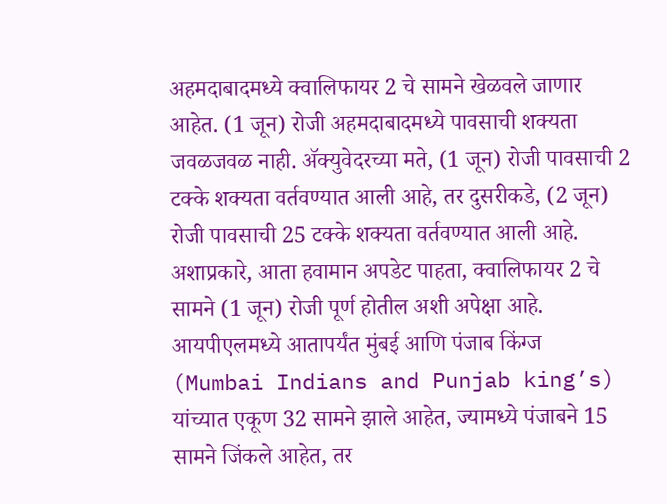अहमदाबादमध्ये क्वालिफायर 2 चे सामने खेळवले जाणार आहेत. (1 जून) रोजी अहमदाबादमध्ये पावसाची शक्यता जवळजवळ नाही. ॲक्युवेदरच्या मते, (1 जून) रोजी पावसाची 2 टक्के शक्यता वर्तवण्यात आली आहे, तर दुसरीकडे, (2 जून) रोजी पावसाची 25 टक्के शक्यता वर्तवण्यात आली आहे. अशाप्रकारे, आता हवामान अपडेट पाहता, क्वालिफायर 2 चे सामने (1 जून) रोजी पूर्ण होतील अशी अपेक्षा आहे.
आयपीएलमध्ये आतापर्यंत मुंबई आणि पंजाब किंग्ज (Mumbai Indians and Punjab king’s) यांच्यात एकूण 32 सामने झाले आहेत, ज्यामध्ये पंजाबने 15 सामने जिंकले आहेत, तर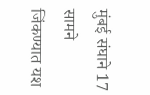मुंबई संघाने 17 सामने जिंकण्यात यश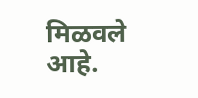मिळवले आहे.